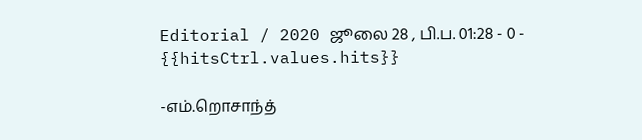Editorial / 2020 ஜூலை 28 , பி.ப. 01:28 - 0 - {{hitsCtrl.values.hits}}

-எம்.றொசாந்த்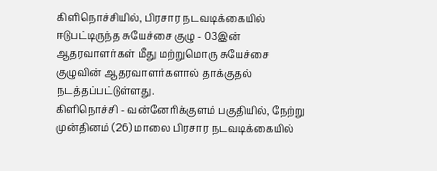கிளிநொச்சியில், பிரசார நடவடிக்கையில் ஈடுபட்டிருந்த சுயேச்சை குழு - 03இன் ஆதரவாளர்கள் மீது மற்றுமொரு சுயேச்சை குழுவின் ஆதரவாளர்களால் தாக்குதல் நடத்தப்பட்டுள்ளது.
கிளிநொச்சி - வன்னேரிக்குளம் பகுதியில், நேற்று முன்தினம் (26) மாலை பிரசார நடவடிக்கையில்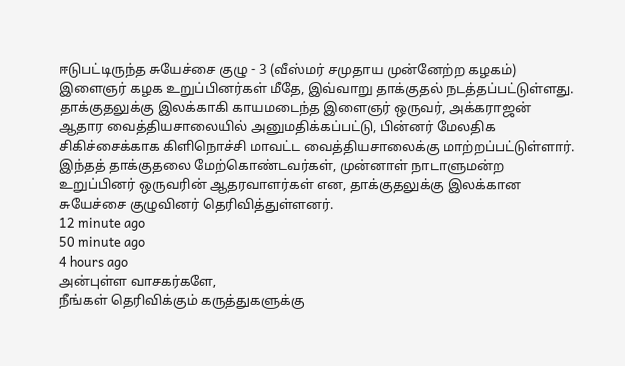ஈடுபட்டிருந்த சுயேச்சை குழு - 3 (வீஸ்மர் சமுதாய முன்னேற்ற கழகம்) இளைஞர் கழக உறுப்பினர்கள் மீதே, இவ்வாறு தாக்குதல் நடத்தப்பட்டுள்ளது.
தாக்குதலுக்கு இலக்காகி காயமடைந்த இளைஞர் ஒருவர், அக்கராஜன் ஆதார வைத்தியசாலையில் அனுமதிக்கப்பட்டு, பின்னர் மேலதிக சிகிச்சைக்காக கிளிநொச்சி மாவட்ட வைத்தியசாலைக்கு மாற்றப்பட்டுள்ளார்.
இந்தத் தாக்குதலை மேற்கொண்டவர்கள், முன்னாள் நாடாளுமன்ற உறுப்பினர் ஒருவரின் ஆதரவாளர்கள் என, தாக்குதலுக்கு இலக்கான சுயேச்சை குழுவினர் தெரிவித்துள்ளனர்.
12 minute ago
50 minute ago
4 hours ago
அன்புள்ள வாசகர்களே,
நீங்கள் தெரிவிக்கும் கருத்துகளுக்கு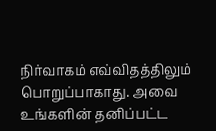நிர்வாகம் எவ்விதத்திலும் பொறுப்பாகாது. அவை உங்களின் தனிப்பட்ட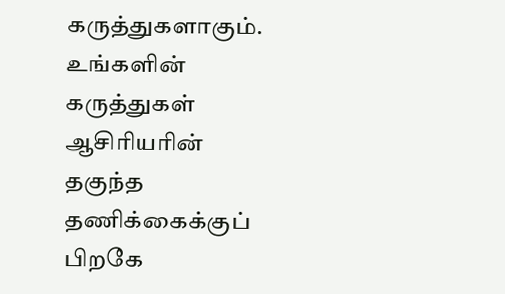கருத்துகளாகும். உங்களின் கருத்துகள் ஆசிரியரின் தகுந்த தணிக்கைக்குப் பிறகே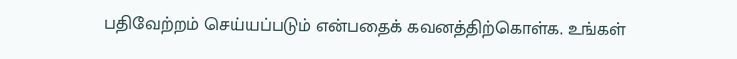பதிவேற்றம் செய்யப்படும் என்பதைக் கவனத்திற்கொள்க. உங்கள்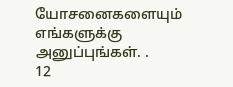யோசனைகளையும் எங்களுக்கு அனுப்புங்கள். .
12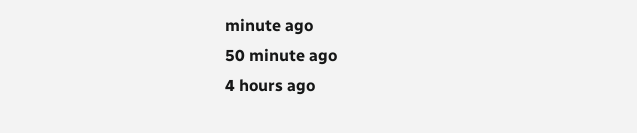minute ago
50 minute ago
4 hours ago